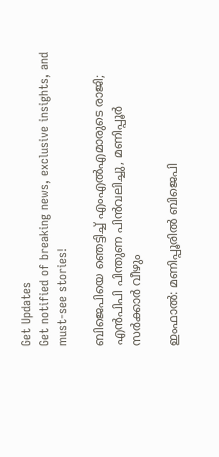Get Updates
Get notified of breaking news, exclusive insights, and must-see stories!

ബിജെപിയെ ഞെട്ടിച്ച് എംഎല്‍എമാരുടെ രാജി; എന്‍പിപി പിന്തുണ പിന്‍വലിച്ചു, മണിപ്പൂര്‍ സര്‍ക്കാര്‍ വീഴും

ഇംഫാല്‍: മണിപ്പൂരില്‍ ബിജെപി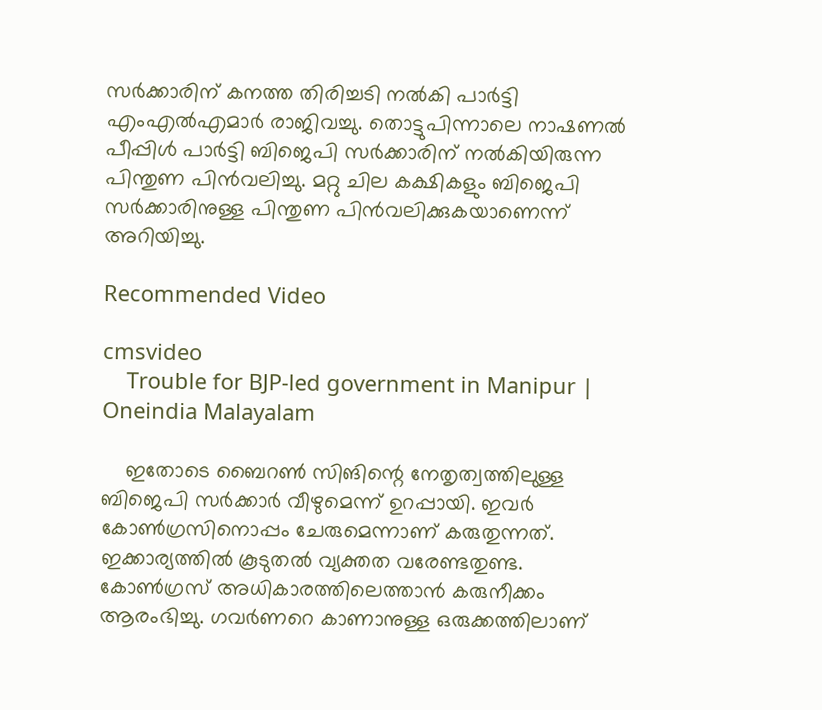സര്‍ക്കാരിന് കനത്ത തിരിച്ചടി നല്‍കി പാര്‍ട്ടി എംഎല്‍എമാര്‍ രാജിവച്ചു. തൊട്ടുപിന്നാലെ നാഷണല്‍ പീപ്പിള്‍ പാര്‍ട്ടി ബിജെപി സര്‍ക്കാരിന് നല്‍കിയിരുന്ന പിന്തുണ പിന്‍വലിച്ചു. മറ്റു ചില കക്ഷികളും ബിജെപി സര്‍ക്കാരിനുള്ള പിന്തുണ പിന്‍വലിക്കുകയാണെന്ന് അറിയിച്ചു.

Recommended Video

cmsvideo
    Trouble for BJP-led government in Manipur | Oneindia Malayalam

    ഇതോടെ ബൈറണ്‍ സിങിന്റെ നേതൃത്വത്തിലുള്ള ബിജെപി സര്‍ക്കാര്‍ വീഴുമെന്ന് ഉറപ്പായി. ഇവര്‍ കോണ്‍ഗ്രസിനൊപ്പം ചേരുമെന്നാണ് കരുതുന്നത്. ഇക്കാര്യത്തില്‍ കൂടുതല്‍ വ്യക്തത വരേണ്ടതുണ്ട. കോണ്‍ഗ്രസ് അധികാരത്തിലെത്താന്‍ കരുനീക്കം ആരംഭിച്ചു. ഗവര്‍ണറെ കാണാനുള്ള ഒരുക്കത്തിലാണ്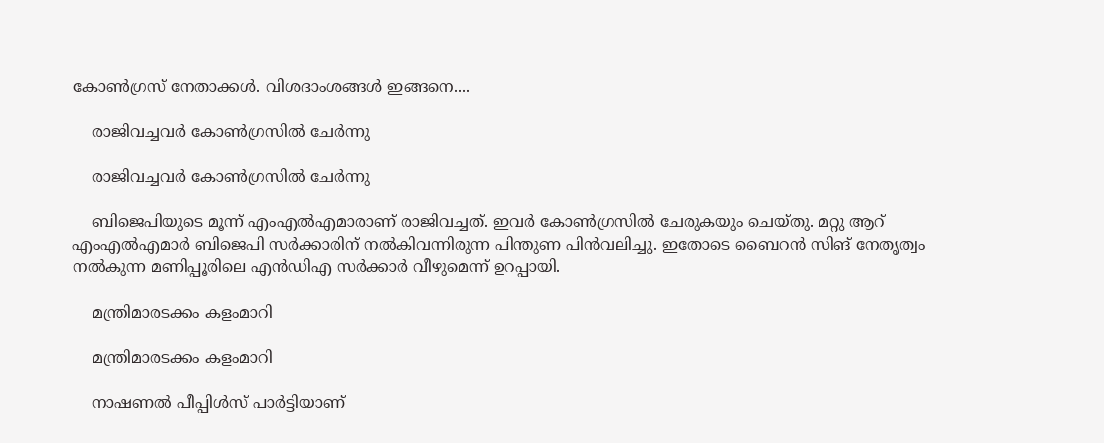കോണ്‍ഗ്രസ് നേതാക്കള്‍. വിശദാംശങ്ങള്‍ ഇങ്ങനെ....

    രാജിവച്ചവര്‍ കോണ്‍ഗ്രസില്‍ ചേര്‍ന്നു

    രാജിവച്ചവര്‍ കോണ്‍ഗ്രസില്‍ ചേര്‍ന്നു

    ബിജെപിയുടെ മൂന്ന് എംഎല്‍എമാരാണ് രാജിവച്ചത്. ഇവര്‍ കോണ്‍ഗ്രസില്‍ ചേരുകയും ചെയ്തു. മറ്റു ആറ് എംഎല്‍എമാര്‍ ബിജെപി സര്‍ക്കാരിന് നല്‍കിവന്നിരുന്ന പിന്തുണ പിന്‍വലിച്ചു. ഇതോടെ ബൈറന്‍ സിങ് നേതൃത്വം നല്‍കുന്ന മണിപ്പൂരിലെ എന്‍ഡിഎ സര്‍ക്കാര്‍ വീഴുമെന്ന് ഉറപ്പായി.

    മന്ത്രിമാരടക്കം കളംമാറി

    മന്ത്രിമാരടക്കം കളംമാറി

    നാഷണല്‍ പീപ്പിള്‍സ് പാര്‍ട്ടിയാണ്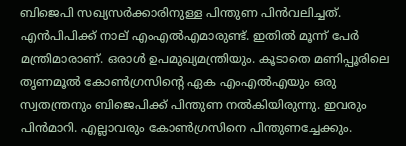ബിജെപി സഖ്യസര്‍ക്കാരിനുള്ള പിന്തുണ പിന്‍വലിച്ചത്. എന്‍പിപിക്ക് നാല് എംഎല്‍എമാരുണ്ട്. ഇതില്‍ മൂന്ന് പേര്‍ മന്ത്രിമാരാണ്. ഒരാള്‍ ഉപമുഖ്യമന്ത്രിയും. കൂടാതെ മണിപ്പൂരിലെ തൃണമൂല്‍ കോണ്‍ഗ്രസിന്റെ ഏക എംഎല്‍എയും ഒരു സ്വതന്ത്രനും ബിജെപിക്ക് പിന്തുണ നല്‍കിയിരുന്നു. ഇവരും പിന്‍മാറി. എല്ലാവരും കോണ്‍ഗ്രസിനെ പിന്തുണച്ചേക്കും.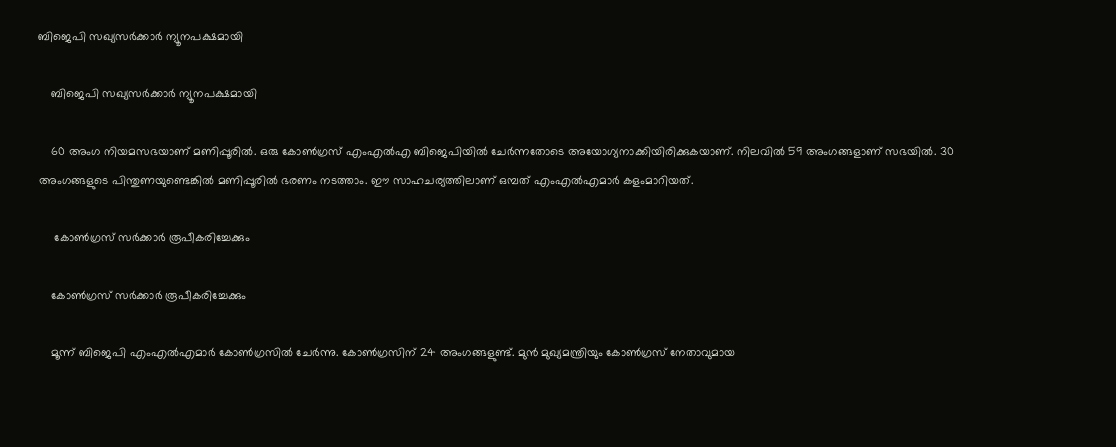ബിജെപി സഖ്യസര്‍ക്കാര്‍ ന്യൂനപക്ഷമായി

    ബിജെപി സഖ്യസര്‍ക്കാര്‍ ന്യൂനപക്ഷമായി

    60 അംഗ നിയമസഭയാണ് മണിപ്പൂരില്‍. ഒരു കോണ്‍ഗ്രസ് എംഎല്‍എ ബിജെപിയില്‍ ചേര്‍ന്നതോടെ അയോഗ്യനാക്കിയിരിക്കുകയാണ്. നിലവില്‍ 59 അംഗങ്ങളാണ് സഭയില്‍. 30 അംഗങ്ങളുടെ പിന്തുണയുണ്ടെങ്കില്‍ മണിപ്പൂരില്‍ ഭരണം നടത്താം. ഈ സാഹചര്യത്തിലാണ് ഒമ്പത് എംഎല്‍എമാര്‍ കളംമാറിയത്.

     കോണ്‍ഗ്രസ് സര്‍ക്കാര്‍ രൂപീകരിച്ചേക്കും

    കോണ്‍ഗ്രസ് സര്‍ക്കാര്‍ രൂപീകരിച്ചേക്കും

    മൂന്ന് ബിജെപി എംഎല്‍എമാര്‍ കോണ്‍ഗ്രസില്‍ ചേര്‍ന്നു. കോണ്‍ഗ്രസിന് 24 അംഗങ്ങളുണ്ട്. മുന്‍ മുഖ്യമന്ത്രിയും കോണ്‍ഗ്രസ് നേതാവുമായ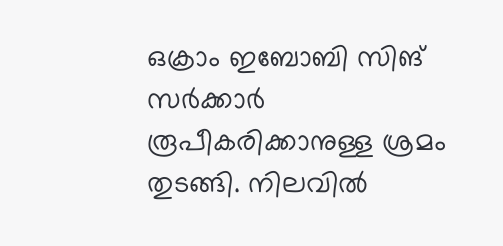ഒക്രാം ഇബോബി സിങ് സര്‍ക്കാര്‍ രൂപീകരിക്കാനുള്ള ശ്രമം തുടങ്ങി. നിലവില്‍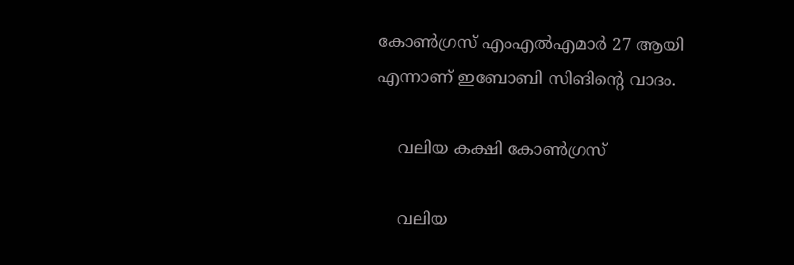കോണ്‍ഗ്രസ് എംഎല്‍എമാര്‍ 27 ആയി എന്നാണ് ഇബോബി സിങിന്റെ വാദം.

    വലിയ കക്ഷി കോണ്‍ഗ്രസ്

    വലിയ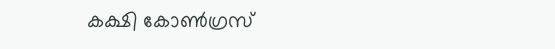കക്ഷി കോണ്‍ഗ്രസ്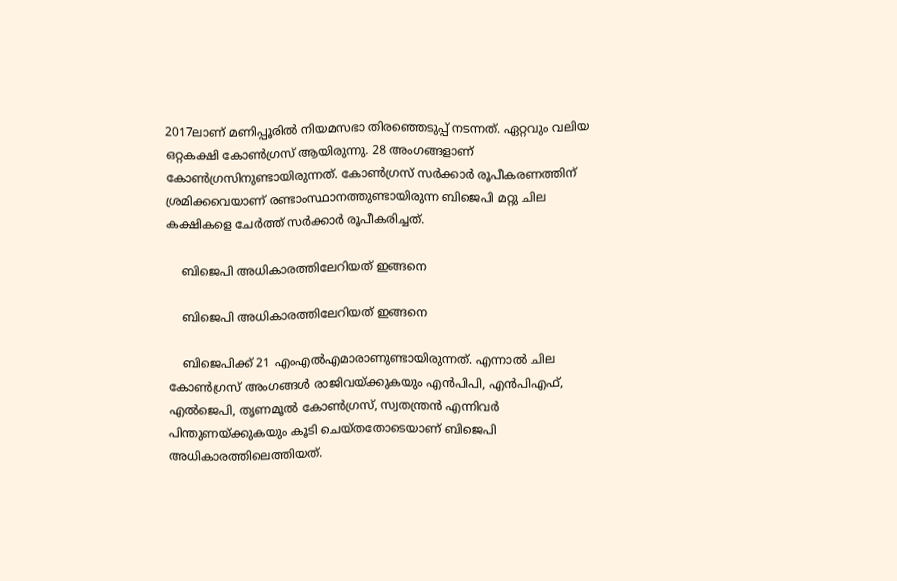2017ലാണ് മണിപ്പൂരില്‍ നിയമസഭാ തിരഞ്ഞെടുപ്പ് നടന്നത്. ഏറ്റവും വലിയ ഒറ്റകക്ഷി കോണ്‍ഗ്രസ് ആയിരുന്നു. 28 അംഗങ്ങളാണ് കോണ്‍ഗ്രസിനുണ്ടായിരുന്നത്. കോണ്‍ഗ്രസ് സര്‍ക്കാര്‍ രൂപീകരണത്തിന് ശ്രമിക്കവെയാണ് രണ്ടാംസ്ഥാനത്തുണ്ടായിരുന്ന ബിജെപി മറ്റു ചില കക്ഷികളെ ചേര്‍ത്ത് സര്‍ക്കാര്‍ രൂപീകരിച്ചത്.

    ബിജെപി അധികാരത്തിലേറിയത് ഇങ്ങനെ

    ബിജെപി അധികാരത്തിലേറിയത് ഇങ്ങനെ

    ബിജെപിക്ക് 21 എംഎല്‍എമാരാണുണ്ടായിരുന്നത്. എന്നാല്‍ ചില കോണ്‍ഗ്രസ് അംഗങ്ങള്‍ രാജിവയ്ക്കുകയും എന്‍പിപി, എന്‍പിഎഫ്, എല്‍ജെപി, തൃണമൂല്‍ കോണ്‍ഗ്രസ്, സ്വതന്ത്രന്‍ എന്നിവര്‍ പിന്തുണയ്ക്കുകയും കൂടി ചെയ്തതോടെയാണ് ബിജെപി അധികാരത്തിലെത്തിയത്.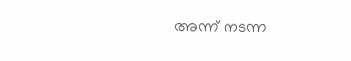അന്ന് നടന്ന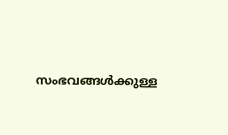സംഭവങ്ങള്‍ക്കുള്ള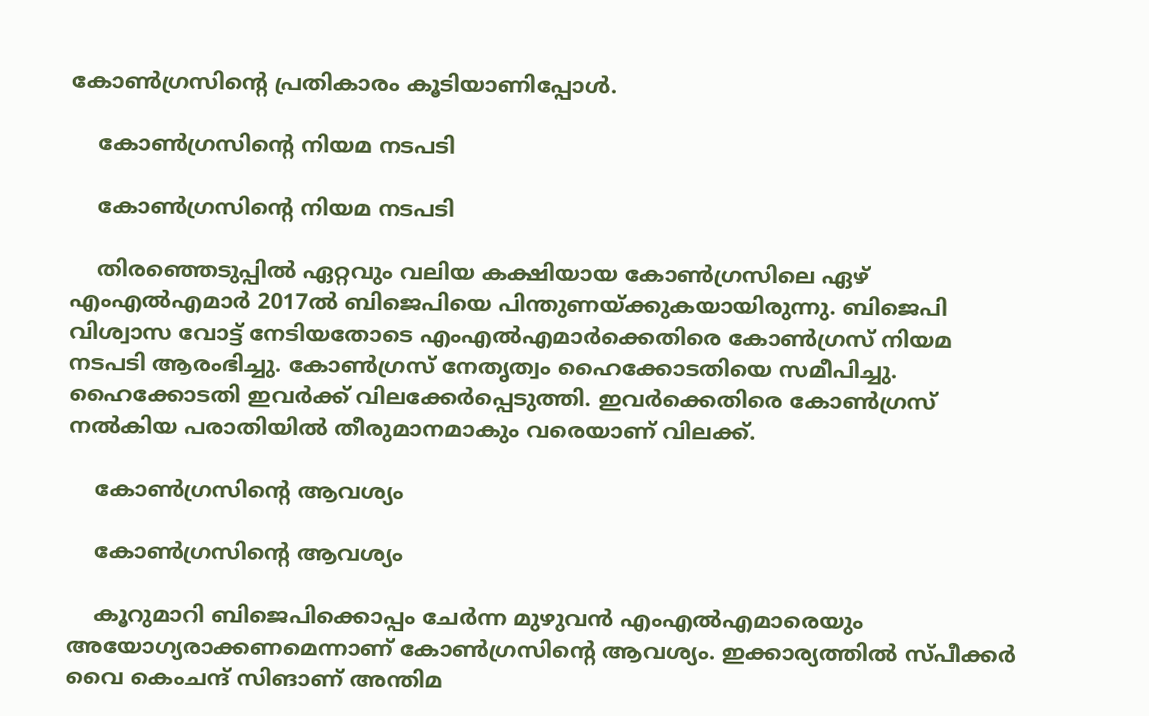കോണ്‍ഗ്രസിന്റെ പ്രതികാരം കൂടിയാണിപ്പോള്‍.

    കോണ്‍ഗ്രസിന്റെ നിയമ നടപടി

    കോണ്‍ഗ്രസിന്റെ നിയമ നടപടി

    തിരഞ്ഞെടുപ്പില്‍ ഏറ്റവും വലിയ കക്ഷിയായ കോണ്‍ഗ്രസിലെ ഏഴ് എംഎല്‍എമാര്‍ 2017ല്‍ ബിജെപിയെ പിന്തുണയ്ക്കുകയായിരുന്നു. ബിജെപി വിശ്വാസ വോട്ട് നേടിയതോടെ എംഎല്‍എമാര്‍ക്കെതിരെ കോണ്‍ഗ്രസ് നിയമ നടപടി ആരംഭിച്ചു. കോണ്‍ഗ്രസ് നേതൃത്വം ഹൈക്കോടതിയെ സമീപിച്ചു. ഹൈക്കോടതി ഇവര്‍ക്ക് വിലക്കേര്‍പ്പെടുത്തി. ഇവര്‍ക്കെതിരെ കോണ്‍ഗ്രസ് നല്‍കിയ പരാതിയില്‍ തീരുമാനമാകും വരെയാണ് വിലക്ക്.

    കോണ്‍ഗ്രസിന്റെ ആവശ്യം

    കോണ്‍ഗ്രസിന്റെ ആവശ്യം

    കൂറുമാറി ബിജെപിക്കൊപ്പം ചേര്‍ന്ന മുഴുവന്‍ എംഎല്‍എമാരെയും അയോഗ്യരാക്കണമെന്നാണ് കോണ്‍ഗ്രസിന്റെ ആവശ്യം. ഇക്കാര്യത്തില്‍ സ്പീക്കര്‍ വൈ കെംചന്ദ് സിങാണ് അന്തിമ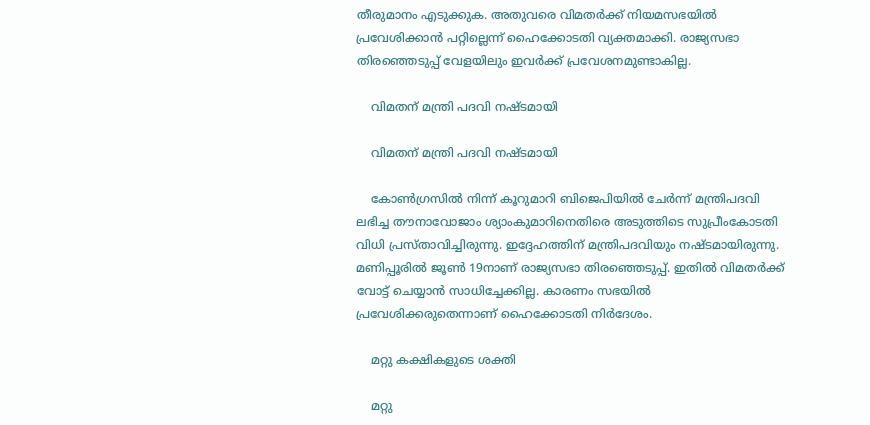തീരുമാനം എടുക്കുക. അതുവരെ വിമതര്‍ക്ക് നിയമസഭയില്‍ പ്രവേശിക്കാന്‍ പറ്റില്ലെന്ന് ഹൈക്കോടതി വ്യക്തമാക്കി. രാജ്യസഭാ തിരഞ്ഞെടുപ്പ് വേളയിലും ഇവര്‍ക്ക് പ്രവേശനമുണ്ടാകില്ല.

    വിമതന് മന്ത്രി പദവി നഷ്ടമായി

    വിമതന് മന്ത്രി പദവി നഷ്ടമായി

    കോണ്‍ഗ്രസില്‍ നിന്ന് കൂറുമാറി ബിജെപിയില്‍ ചേര്‍ന്ന് മന്ത്രിപദവി ലഭിച്ച തൗനാവോജാം ശ്യാംകുമാറിനെതിരെ അടുത്തിടെ സുപ്രീംകോടതി വിധി പ്രസ്താവിച്ചിരുന്നു. ഇദ്ദേഹത്തിന് മന്ത്രിപദവിയും നഷ്ടമായിരുന്നു. മണിപ്പൂരില്‍ ജൂണ്‍ 19നാണ് രാജ്യസഭാ തിരഞ്ഞെടുപ്പ്. ഇതില്‍ വിമതര്‍ക്ക് വോട്ട് ചെയ്യാന്‍ സാധിച്ചേക്കില്ല. കാരണം സഭയില്‍ പ്രവേശിക്കരുതെന്നാണ് ഹൈക്കോടതി നിര്‍ദേശം.

    മറ്റു കക്ഷികളുടെ ശക്തി

    മറ്റു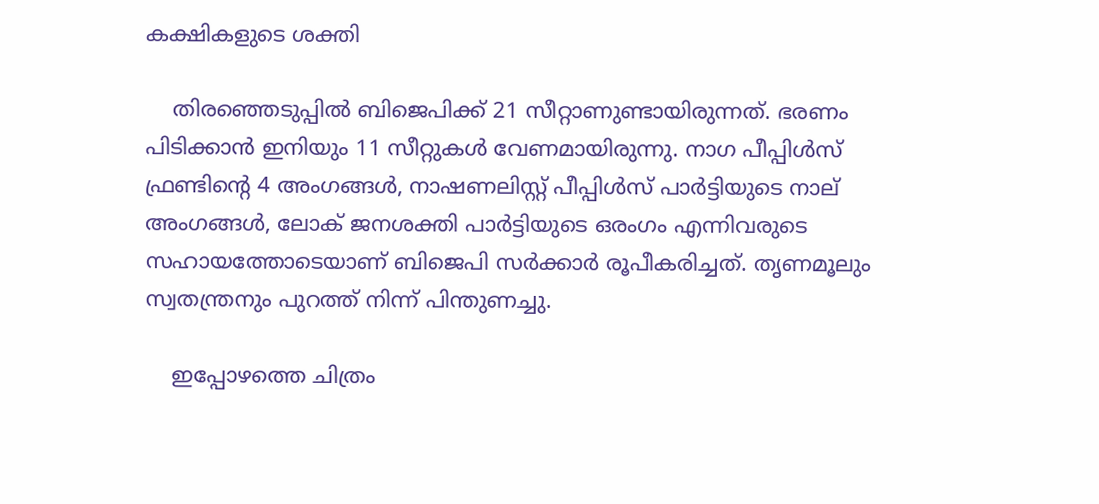കക്ഷികളുടെ ശക്തി

    തിരഞ്ഞെടുപ്പില്‍ ബിജെപിക്ക് 21 സീറ്റാണുണ്ടായിരുന്നത്. ഭരണം പിടിക്കാന്‍ ഇനിയും 11 സീറ്റുകള്‍ വേണമായിരുന്നു. നാഗ പീപ്പിള്‍സ് ഫ്രണ്ടിന്റെ 4 അംഗങ്ങള്‍, നാഷണലിസ്റ്റ് പീപ്പിള്‍സ് പാര്‍ട്ടിയുടെ നാല് അംഗങ്ങള്‍, ലോക് ജനശക്തി പാര്‍ട്ടിയുടെ ഒരംഗം എന്നിവരുടെ സഹായത്തോടെയാണ് ബിജെപി സര്‍ക്കാര്‍ രൂപീകരിച്ചത്. തൃണമൂലും സ്വതന്ത്രനും പുറത്ത് നിന്ന് പിന്തുണച്ചു.

    ഇപ്പോഴത്തെ ചിത്രം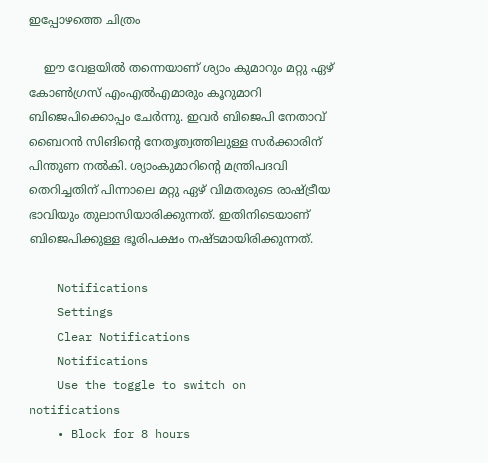ഇപ്പോഴത്തെ ചിത്രം

    ഈ വേളയില്‍ തന്നെയാണ് ശ്യാം കുമാറും മറ്റു ഏഴ് കോണ്‍ഗ്രസ് എംഎല്‍എമാരും കൂറുമാറി ബിജെപിക്കൊപ്പം ചേര്‍ന്നു. ഇവര്‍ ബിജെപി നേതാവ് ബൈറന്‍ സിങിന്റെ നേതൃത്വത്തിലുള്ള സര്‍ക്കാരിന് പിന്തുണ നല്‍കി. ശ്യാംകുമാറിന്റെ മന്ത്രിപദവി തെറിച്ചതിന് പിന്നാലെ മറ്റു ഏഴ് വിമതരുടെ രാഷ്ട്രീയ ഭാവിയും തുലാസിയാരിക്കുന്നത്. ഇതിനിടെയാണ് ബിജെപിക്കുള്ള ഭൂരിപക്ഷം നഷ്ടമായിരിക്കുന്നത്.

    Notifications
    Settings
    Clear Notifications
    Notifications
    Use the toggle to switch on notifications
    • Block for 8 hours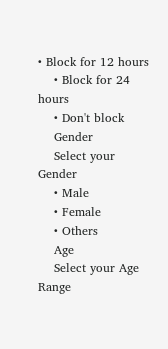• Block for 12 hours
    • Block for 24 hours
    • Don't block
    Gender
    Select your Gender
    • Male
    • Female
    • Others
    Age
    Select your Age Range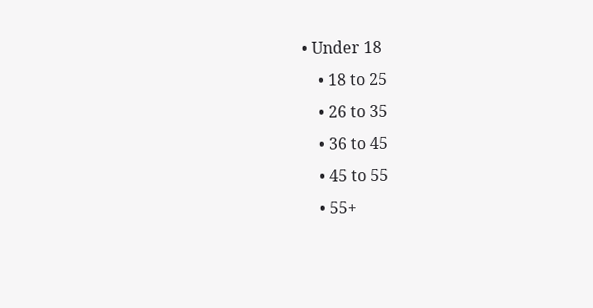• Under 18
    • 18 to 25
    • 26 to 35
    • 36 to 45
    • 45 to 55
    • 55+